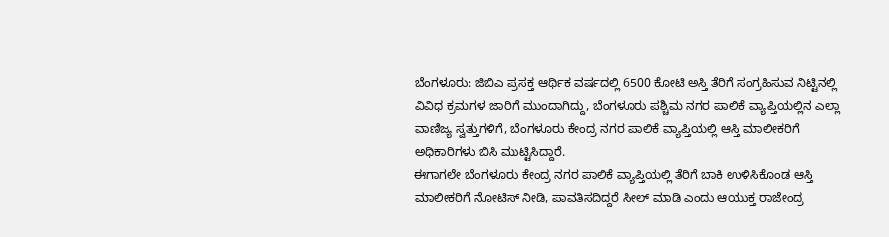ಬೆಂಗಳೂರು: ಜಿಬಿಎ ಪ್ರಸಕ್ತ ಆರ್ಥಿಕ ವರ್ಷದಲ್ಲಿ 6500 ಕೋಟಿ ಅಸ್ತಿ ತೆರಿಗೆ ಸಂಗ್ರಹಿಸುವ ನಿಟ್ಟಿನಲ್ಲಿ ವಿವಿಧ ಕ್ರಮಗಳ ಜಾರಿಗೆ ಮುಂದಾಗಿದ್ದು, ಬೆಂಗಳೂರು ಪಶ್ಚಿಮ ನಗರ ಪಾಲಿಕೆ ವ್ಯಾಪ್ತಿಯಲ್ಲಿನ ಎಲ್ಲಾ ವಾಣಿಜ್ಯ ಸ್ವತ್ತುಗಳಿಗೆ, ಬೆಂಗಳೂರು ಕೇಂದ್ರ ನಗರ ಪಾಲಿಕೆ ವ್ಯಾಪ್ತಿಯಲ್ಲಿ ಆಸ್ತಿ ಮಾಲೀಕರಿಗೆ ಅಧಿಕಾರಿಗಳು ಬಿಸಿ ಮುಟ್ಟಿಸಿದ್ದಾರೆ.
ಈಗಾಗಲೇ ಬೆಂಗಳೂರು ಕೇಂದ್ರ ನಗರ ಪಾಲಿಕೆ ವ್ಯಾಪ್ತಿಯಲ್ಲಿ ತೆರಿಗೆ ಬಾಕಿ ಉಳಿಸಿಕೊಂಡ ಆಸ್ತಿ ಮಾಲೀಕರಿಗೆ ನೋಟಿಸ್ ನೀಡಿ, ಪಾವತಿಸದಿದ್ದರೆ ಸೀಲ್ ಮಾಡಿ ಎಂದು ಆಯುಕ್ತ ರಾಜೇಂದ್ರ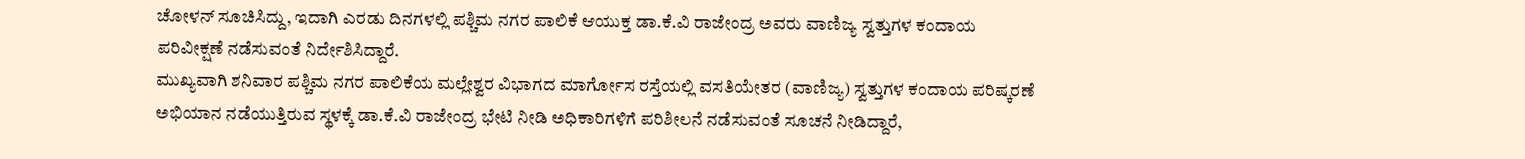ಚೋಳನ್ ಸೂಚಿಸಿದ್ದು, ಇದಾಗಿ ಎರಡು ದಿನಗಳಲ್ಲಿ ಪಶ್ಚಿಮ ನಗರ ಪಾಲಿಕೆ ಆಯುಕ್ತ ಡಾ.ಕೆ.ವಿ ರಾಜೇಂದ್ರ ಅವರು ವಾಣಿಜ್ಯ ಸ್ವತ್ತುಗಳ ಕಂದಾಯ ಪರಿವೀಕ್ಷಣೆ ನಡೆಸುವಂತೆ ನಿರ್ದೇಶಿಸಿದ್ದಾರೆ.
ಮುಖ್ಯವಾಗಿ ಶನಿವಾರ ಪಶ್ಚಿಮ ನಗರ ಪಾಲಿಕೆಯ ಮಲ್ಲೇಶ್ವರ ವಿಭಾಗದ ಮಾರ್ಗೋಸ ರಸ್ತೆಯಲ್ಲಿ ವಸತಿಯೇತರ (ವಾಣಿಜ್ಯ) ಸ್ವತ್ತುಗಳ ಕಂದಾಯ ಪರಿಷ್ಕರಣೆ ಅಭಿಯಾನ ನಡೆಯುತ್ತಿರುವ ಸ್ಥಳಕ್ಕೆ ಡಾ.ಕೆ.ವಿ ರಾಜೇಂದ್ರ ಭೇಟಿ ನೀಡಿ ಅಧಿಕಾರಿಗಳಿಗೆ ಪರಿಶೀಲನೆ ನಡೆಸುವಂತೆ ಸೂಚನೆ ನೀಡಿದ್ದಾರೆ,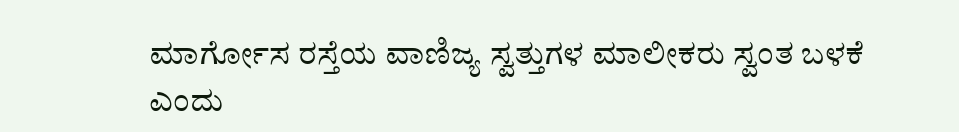ಮಾರ್ಗೋಸ ರಸ್ತೆಯ ವಾಣಿಜ್ಯ ಸ್ವತ್ತುಗಳ ಮಾಲೀಕರು ಸ್ವಂತ ಬಳಕೆ ಎಂದು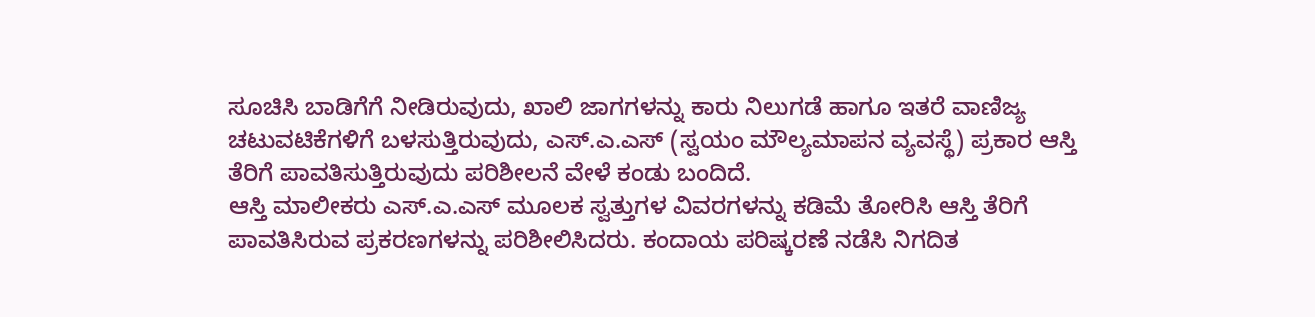ಸೂಚಿಸಿ ಬಾಡಿಗೆಗೆ ನೀಡಿರುವುದು, ಖಾಲಿ ಜಾಗಗಳನ್ನು ಕಾರು ನಿಲುಗಡೆ ಹಾಗೂ ಇತರೆ ವಾಣಿಜ್ಯ ಚಟುವಟಿಕೆಗಳಿಗೆ ಬಳಸುತ್ತಿರುವುದು, ಎಸ್.ಎ.ಎಸ್ (ಸ್ವಯಂ ಮೌಲ್ಯಮಾಪನ ವ್ಯವಸ್ಥೆ) ಪ್ರಕಾರ ಆಸ್ತಿ ತೆರಿಗೆ ಪಾವತಿಸುತ್ತಿರುವುದು ಪರಿಶೀಲನೆ ವೇಳೆ ಕಂಡು ಬಂದಿದೆ.
ಆಸ್ತಿ ಮಾಲೀಕರು ಎಸ್.ಎ.ಎಸ್ ಮೂಲಕ ಸ್ವತ್ತುಗಳ ವಿವರಗಳನ್ನು ಕಡಿಮೆ ತೋರಿಸಿ ಆಸ್ತಿ ತೆರಿಗೆ ಪಾವತಿಸಿರುವ ಪ್ರಕರಣಗಳನ್ನು ಪರಿಶೀಲಿಸಿದರು. ಕಂದಾಯ ಪರಿಷ್ಕರಣೆ ನಡೆಸಿ ನಿಗದಿತ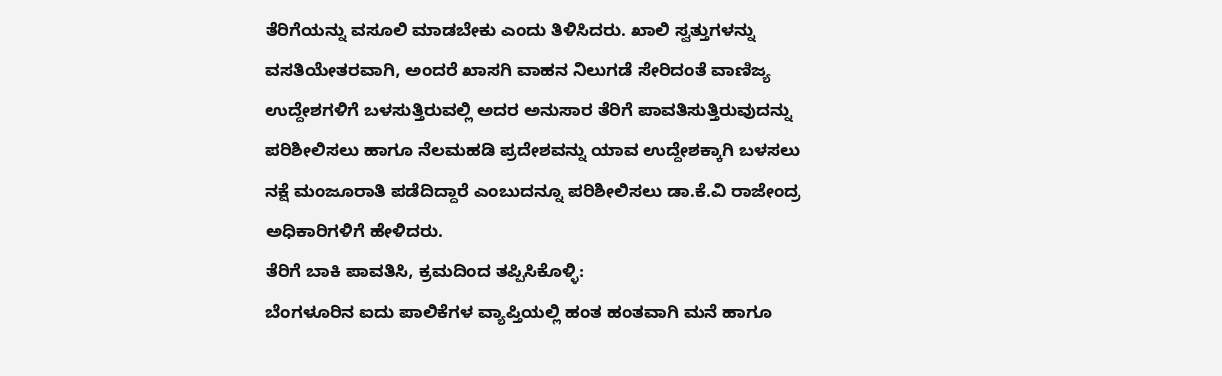ತೆರಿಗೆಯನ್ನು ವಸೂಲಿ ಮಾಡಬೇಕು ಎಂದು ತಿಳಿಸಿದರು. ಖಾಲಿ ಸ್ವತ್ತುಗಳನ್ನು ವಸತಿಯೇತರವಾಗಿ, ಅಂದರೆ ಖಾಸಗಿ ವಾಹನ ನಿಲುಗಡೆ ಸೇರಿದಂತೆ ವಾಣಿಜ್ಯ ಉದ್ದೇಶಗಳಿಗೆ ಬಳಸುತ್ತಿರುವಲ್ಲಿ ಅದರ ಅನುಸಾರ ತೆರಿಗೆ ಪಾವತಿಸುತ್ತಿರುವುದನ್ನು ಪರಿಶೀಲಿಸಲು ಹಾಗೂ ನೆಲಮಹಡಿ ಪ್ರದೇಶವನ್ನು ಯಾವ ಉದ್ದೇಶಕ್ಕಾಗಿ ಬಳಸಲು ನಕ್ಷೆ ಮಂಜೂರಾತಿ ಪಡೆದಿದ್ದಾರೆ ಎಂಬುದನ್ನೂ ಪರಿಶೀಲಿಸಲು ಡಾ.ಕೆ.ವಿ ರಾಜೇಂದ್ರ ಅಧಿಕಾರಿಗಳಿಗೆ ಹೇಳಿದರು.
ತೆರಿಗೆ ಬಾಕಿ ಪಾವತಿಸಿ, ಕ್ರಮದಿಂದ ತಪ್ಪಿಸಿಕೊಳ್ಳಿ:
ಬೆಂಗಳೂರಿನ ಐದು ಪಾಲಿಕೆಗಳ ವ್ಯಾಪ್ತಿಯಲ್ಲಿ ಹಂತ ಹಂತವಾಗಿ ಮನೆ ಹಾಗೂ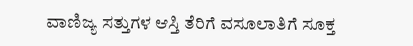ವಾಣಿಜ್ಯ ಸತ್ತುಗಳ ಆಸ್ತಿ ತೆರಿಗೆ ವಸೂಲಾತಿಗೆ ಸೂಕ್ತ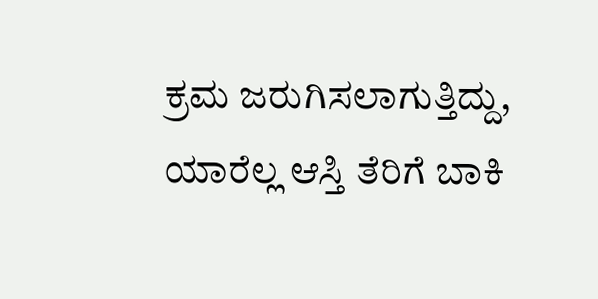ಕ್ರಮ ಜರುಗಿಸಲಾಗುತ್ತಿದ್ದು, ಯಾರೆಲ್ಲ ಆಸ್ತಿ ತೆರಿಗೆ ಬಾಕಿ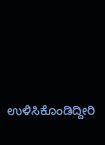ಉಳಿಸಿಕೊಂಡಿದ್ದೀರಿ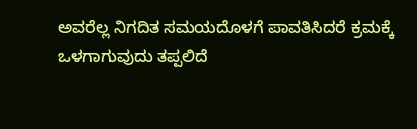ಅವರೆಲ್ಲ ನಿಗದಿತ ಸಮಯದೊಳಗೆ ಪಾವತಿಸಿದರೆ ಕ್ರಮಕ್ಕೆ ಒಳಗಾಗುವುದು ತಪ್ಪಲಿದೆ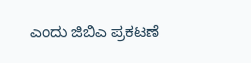ಎಂದು ಜಿಬಿಎ ಪ್ರಕಟಣೆ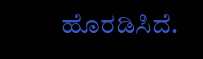ಹೊರಡಿಸಿದೆ.